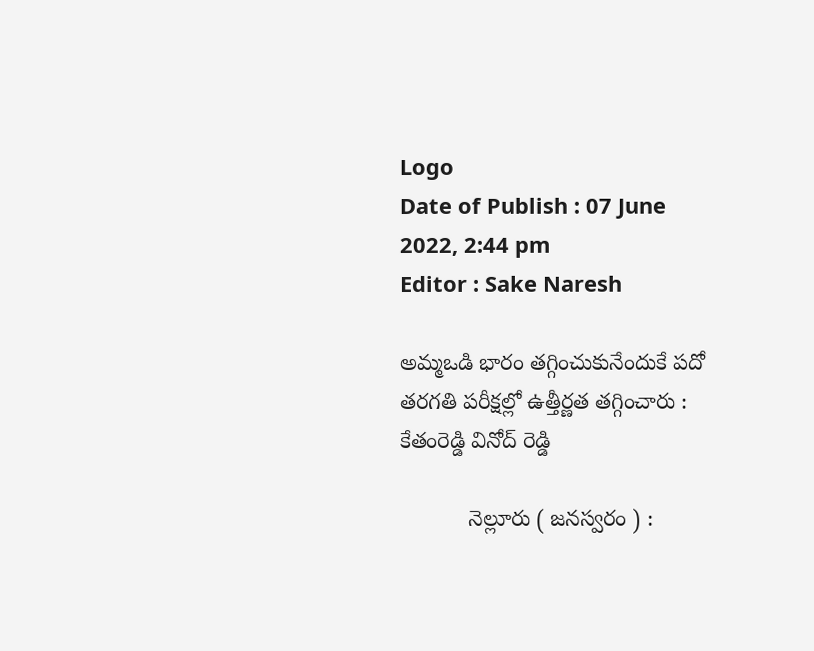Logo
Date of Publish : 07 June 2022, 2:44 pm
Editor : Sake Naresh

అమ్మఒడి భారం తగ్గించుకునేందుకే పదో తరగతి పరీక్షల్లో ఉత్తీర్ణత తగ్గించారు : కేతంరెడ్డి వినోద్ రెడ్డి

           నెల్లూరు ( జనస్వరం ) :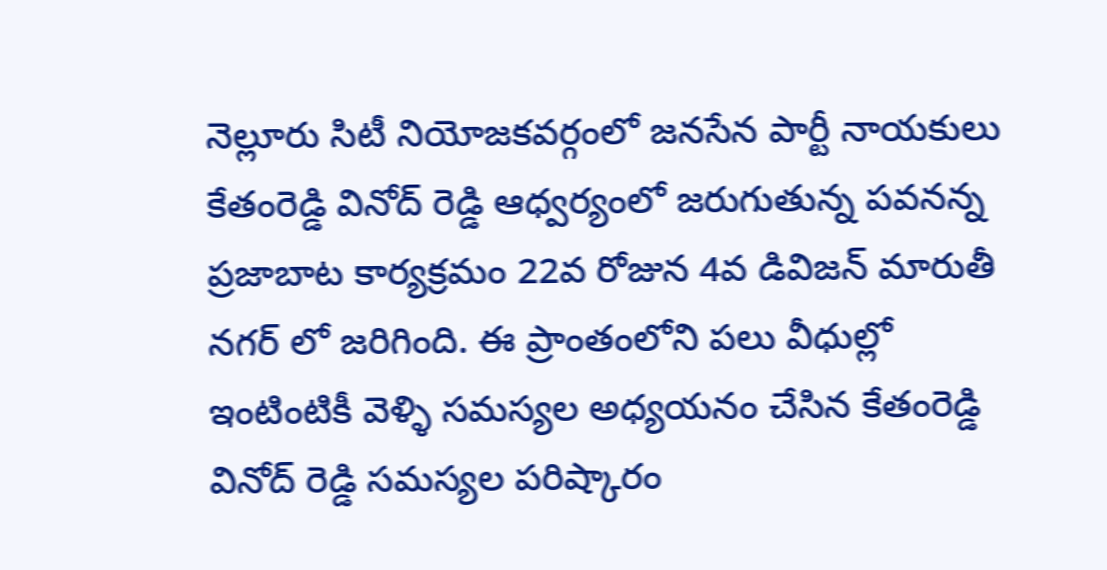నెల్లూరు సిటీ నియోజకవర్గంలో జనసేన పార్టీ నాయకులు కేతంరెడ్డి వినోద్ రెడ్డి ఆధ్వర్యంలో జరుగుతున్న పవనన్న ప్రజాబాట కార్యక్రమం 22వ రోజున 4వ డివిజన్ మారుతీ నగర్ లో జరిగింది. ఈ ప్రాంతంలోని పలు వీధుల్లో ఇంటింటికీ వెళ్ళి సమస్యల అధ్యయనం చేసిన కేతంరెడ్డి వినోద్ రెడ్డి సమస్యల పరిష్కారం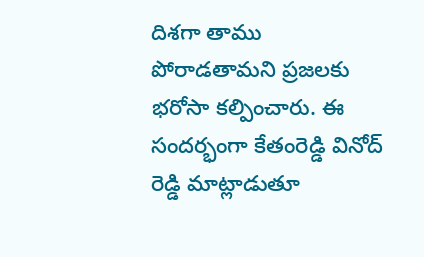దిశగా తాము పోరాడతామని ప్రజలకు భరోసా కల్పించారు. ఈ సందర్భంగా కేతంరెడ్డి వినోద్ రెడ్డి మాట్లాడుతూ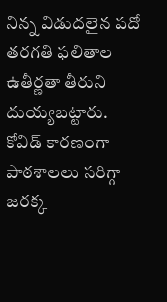నిన్న విడుదలైన పదో తరగతి ఫలితాల ఉతీర్ణతా తీరుని దుయ్యబట్టారు. కోవిడ్ కారణంగా పాఠశాలలు సరిగ్గా జరక్క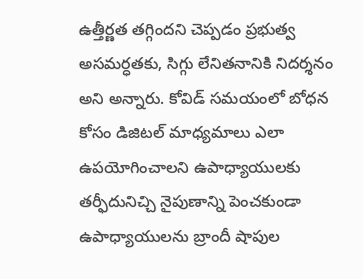ఉత్తీర్ణత తగ్గిందని చెప్పడం ప్రభుత్వ అసమర్ధతకు, సిగ్గు లేనితనానికి నిదర్శనం అని అన్నారు. కోవిడ్ సమయంలో బోధన కోసం డిజిటల్ మాధ్యమాలు ఎలా ఉపయోగించాలని ఉపాధ్యాయులకు తర్ఫీదునిచ్చి నైపుణాన్ని పెంచకుండా ఉపాధ్యాయులను బ్రాందీ షాపుల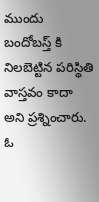ముందు బందోబస్త్ కి నిలబెట్టిన పరిస్థితి వాస్తవం కాదా అని ప్రశ్నించారు. ఓ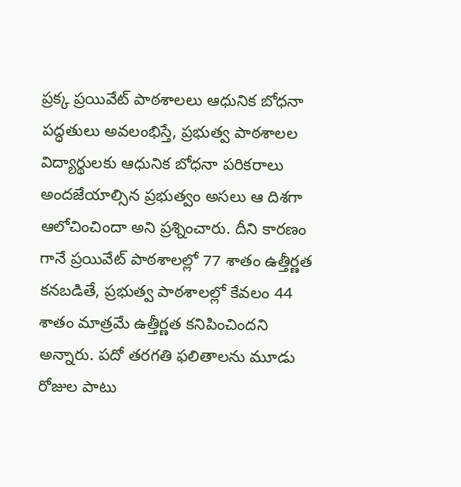ప్రక్క ప్రయివేట్ పాఠశాలలు ఆధునిక బోధనా పద్ధతులు అవలంభిస్తే, ప్రభుత్వ పాఠశాలల విద్యార్థులకు ఆధునిక బోధనా పరికరాలు అందజేయాల్సిన ప్రభుత్వం అసలు ఆ దిశగా ఆలోచించిందా అని ప్రశ్నించారు. దీని కారణం గానే ప్రయివేట్ పాఠశాలల్లో 77 శాతం ఉత్తీర్ణత కనబడితే, ప్రభుత్వ పాఠశాలల్లో కేవలం 44 శాతం మాత్రమే ఉత్తీర్ణత కనిపించిందని అన్నారు. పదో తరగతి ఫలితాలను మూడు రోజుల పాటు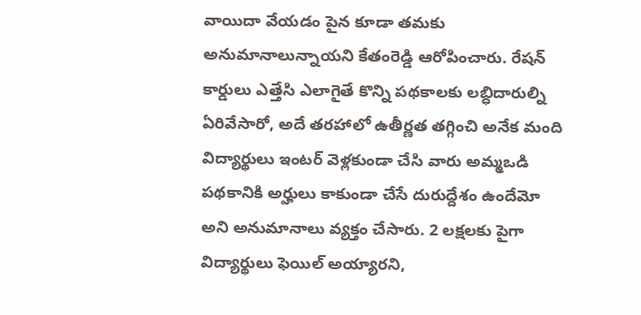వాయిదా వేయడం పైన కూడా తమకు అనుమానాలున్నాయని కేతంరెడ్డి ఆరోపించారు. రేషన్ కార్డులు ఎత్తేసి ఎలాగైతే కొన్ని పథకాలకు లబ్ధిదారుల్ని ఏరివేసారో, అదే తరహాలో ఉతీర్ణత తగ్గించి అనేక మంది విద్యార్థులు ఇంటర్ వెళ్లకుండా చేసి వారు అమ్మఒడి పథకానికి అర్హులు కాకుండా చేసే దురుద్దేశం ఉందేమో అని అనుమానాలు వ్యక్తం చేసారు. 2 లక్షలకు పైగా విద్యార్థులు ఫెయిల్ అయ్యారని,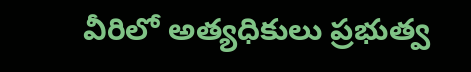వీరిలో అత్యధికులు ప్రభుత్వ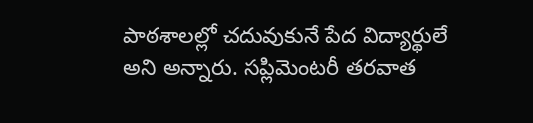పాఠశాలల్లో చదువుకునే పేద విద్యార్థులే అని అన్నారు. సప్లిమెంటరీ తరవాత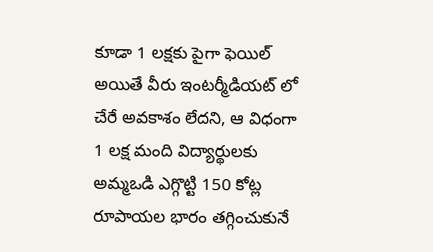కూడా 1 లక్షకు పైగా ఫెయిల్ అయితే వీరు ఇంటర్మీడియట్ లో చేరే అవకాశం లేదని, ఆ విధంగా 1 లక్ష మంది విద్యార్థులకు అమ్మఒడి ఎగ్గొట్టి 150 కోట్ల రూపాయల భారం తగ్గించుకునే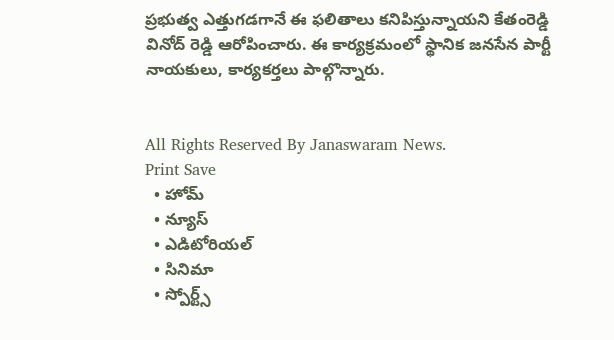ప్రభుత్వ ఎత్తుగడగానే ఈ ఫలితాలు కనిపిస్తున్నాయని కేతంరెడ్డి వినోద్ రెడ్డి ఆరోపించారు. ఈ కార్యక్రమంలో స్థానిక జనసేన పార్టీ నాయకులు, కార్యకర్తలు పాల్గొన్నారు.


All Rights Reserved By Janaswaram News.
Print Save
  • హోమ్
  • న్యూస్
  • ఎడిటోరియల్
  • సినిమా
  • స్పోర్ట్స్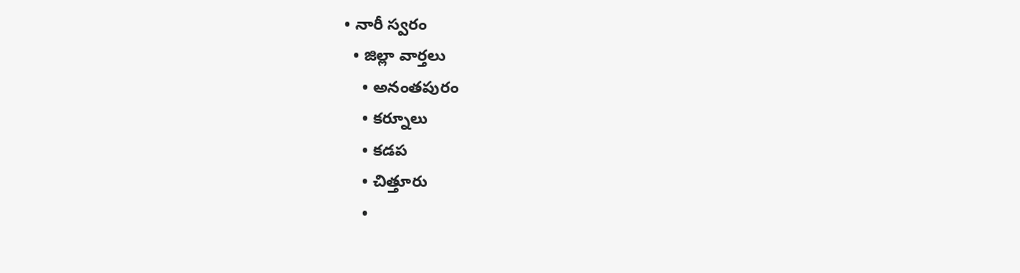• నారీ స్వరం
  • జిల్లా వార్తలు
    • అనంతపురం
    • కర్నూలు
    • కడప
    • చిత్తూరు
    •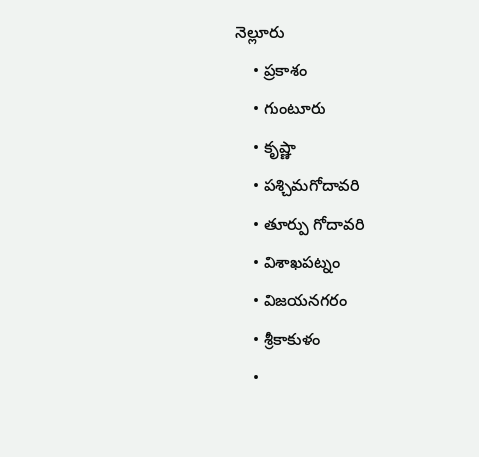నెల్లూరు
    • ప్రకాశం
    • గుంటూరు
    • కృష్ణా
    • పశ్చిమగోదావరి
    • తూర్పు గోదావరి
    • విశాఖపట్నం
    • విజయనగరం
    • శ్రీకాకుళం
    •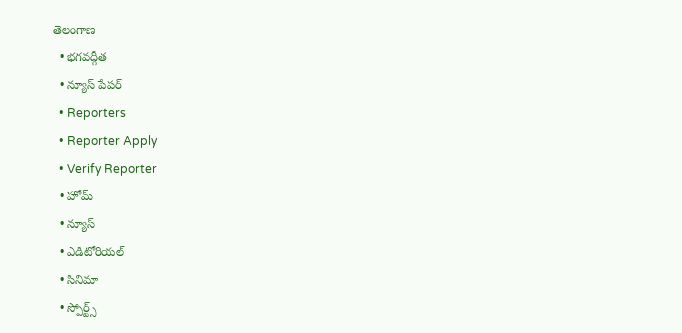తెలంగాణ
  • భగవద్గీత
  • న్యూస్ పేపర్
  • Reporters
  • Reporter Apply
  • Verify Reporter
  • హోమ్
  • న్యూస్
  • ఎడిటోరియల్
  • సినిమా
  • స్పోర్ట్స్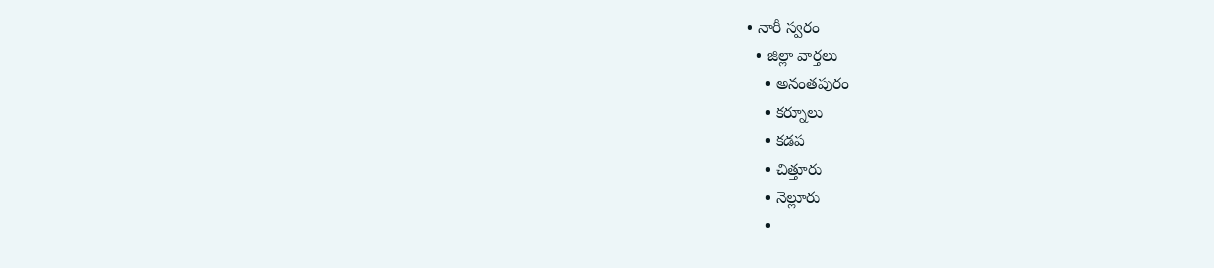• నారీ స్వరం
  • జిల్లా వార్తలు
    • అనంతపురం
    • కర్నూలు
    • కడప
    • చిత్తూరు
    • నెల్లూరు
    •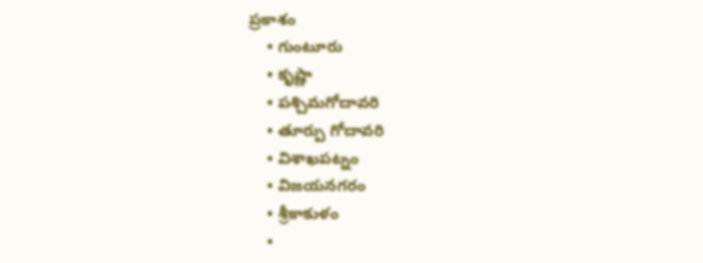ప్రకాశం
    • గుంటూరు
    • కృష్ణా
    • పశ్చిమగోదావరి
    • తూర్పు గోదావరి
    • విశాఖపట్నం
    • విజయనగరం
    • శ్రీకాకుళం
    •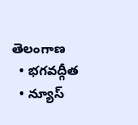తెలంగాణ
  • భగవద్గీత
  • న్యూస్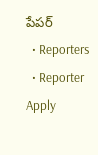పేపర్
  • Reporters
  • Reporter Apply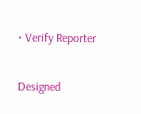• Verify Reporter

Designed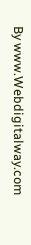By www.Webdigitalway.com